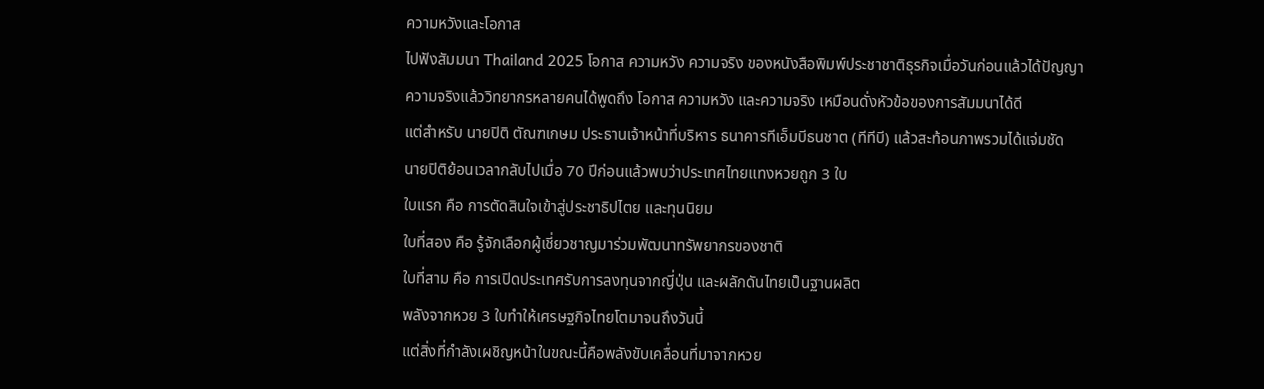ความหวังและโอกาส
ไปฟังสัมมนา Thailand 2025 โอกาส ความหวัง ความจริง ของหนังสือพิมพ์ประชาชาติธุรกิจเมื่อวันก่อนแล้วได้ปัญญา
ความจริงแล้ววิทยากรหลายคนได้พูดถึง โอกาส ความหวัง และความจริง เหมือนดั่งหัวข้อของการสัมมนาได้ดี
แต่สำหรับ นายปิติ ตัณฑเกษม ประธานเจ้าหน้าที่บริหาร ธนาคารทีเอ็มบีธนชาต (ทีทีบี) แล้วสะท้อนภาพรวมได้แจ่มชัด
นายปิติย้อนเวลากลับไปเมื่อ 70 ปีก่อนแล้วพบว่าประเทศไทยแทงหวยถูก 3 ใบ
ใบแรก คือ การตัดสินใจเข้าสู่ประชาธิปไตย และทุนนิยม
ใบที่สอง คือ รู้จักเลือกผู้เชี่ยวชาญมาร่วมพัฒนาทรัพยากรของชาติ
ใบที่สาม คือ การเปิดประเทศรับการลงทุนจากญี่ปุ่น และผลักดันไทยเป็นฐานผลิต
พลังจากหวย 3 ใบทำให้เศรษฐกิจไทยโตมาจนถึงวันนี้
แต่สิ่งที่กำลังเผชิญหน้าในขณะนี้คือพลังขับเคลื่อนที่มาจากหวย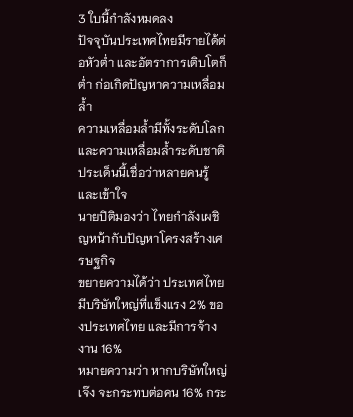3 ใบนี้กำลังหมดลง
ปัจจุบันประเทศไทยมีรายได้ต่อหัวต่ำ และอัตราการเติบโตก็ต่ำ ก่อเกิดปัญหาความเหลื่อมล้ำ
ความเหลื่อมล้ำมีทั้งระดับโลก และความเหลื่อมล้ำระดับชาติ ประเด็นนี้เชื่อว่าหลายคนรู้และเข้าใจ
นายปิติมองว่า ไทยกำลังเผชิญหน้ากับปัญหาโครงสร้างเศรษฐกิจ
ขยายความได้ว่า ประเทศไทยมีบริษัทใหญ่ที่แข็งแรง 2% ของประเทศไทย และมีการจ้างงาน 16%
หมายความว่า หากบริษัทใหญ่เจ๊ง จะกระทบต่อคน 16% กระ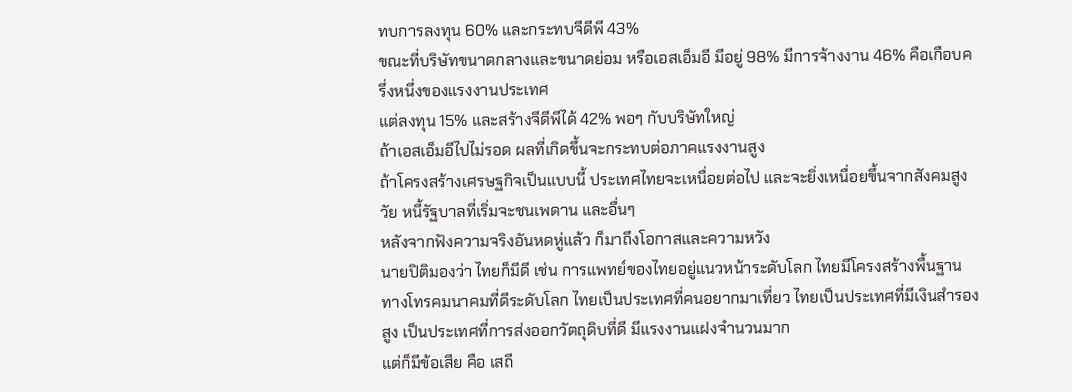ทบการลงทุน 60% และกระทบจีดีพี 43%
ขณะที่บริษัทขนาดกลางและขนาดย่อม หรือเอสเอ็มอี มีอยู่ 98% มีการจ้างงาน 46% คือเกือบครึ่งหนึ่งของแรงงานประเทศ
แต่ลงทุน 15% และสร้างจีดีพีได้ 42% พอๆ กับบริษัทใหญ่
ถ้าเอสเอ็มอีไปไม่รอด ผลที่เกิดขึ้นจะกระทบต่อภาคแรงงานสูง
ถ้าโครงสร้างเศรษฐกิจเป็นแบบนี้ ประเทศไทยจะเหนื่อยต่อไป และจะยิ่งเหนื่อยขึ้นจากสังคมสูงวัย หนี้รัฐบาลที่เริ่มจะชนเพดาน และอื่นๆ
หลังจากฟังความจริงอันหดหู่แล้ว ก็มาถึงโอกาสและความหวัง
นายปิติมองว่า ไทยก็มีดี เช่น การแพทย์ของไทยอยู่แนวหน้าระดับโลก ไทยมีโครงสร้างพื้นฐานทางโทรคมนาคมที่ดีระดับโลก ไทยเป็นประเทศที่คนอยากมาเที่ยว ไทยเป็นประเทศที่มีเงินสำรองสูง เป็นประเทศที่การส่งออกวัตถุดิบที่ดี มีแรงงานแฝงจำนวนมาก
แต่ก็มีข้อเสีย คือ เสถี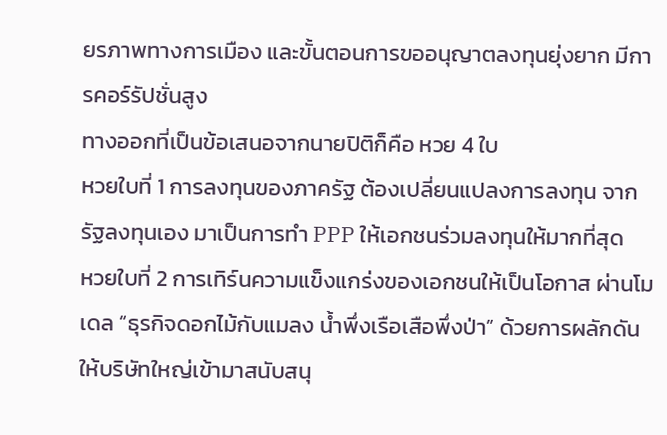ยรภาพทางการเมือง และขั้นตอนการขออนุญาตลงทุนยุ่งยาก มีการคอร์รัปชั่นสูง
ทางออกที่เป็นข้อเสนอจากนายปิติก็คือ หวย 4 ใบ
หวยใบที่ 1 การลงทุนของภาครัฐ ต้องเปลี่ยนแปลงการลงทุน จากรัฐลงทุนเอง มาเป็นการทำ PPP ให้เอกชนร่วมลงทุนให้มากที่สุด
หวยใบที่ 2 การเทิร์นความแข็งแกร่งของเอกชนให้เป็นโอกาส ผ่านโมเดล “ธุรกิจดอกไม้กับแมลง น้ำพึ่งเรือเสือพึ่งป่า” ด้วยการผลักดันให้บริษัทใหญ่เข้ามาสนับสนุ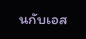นกับเอส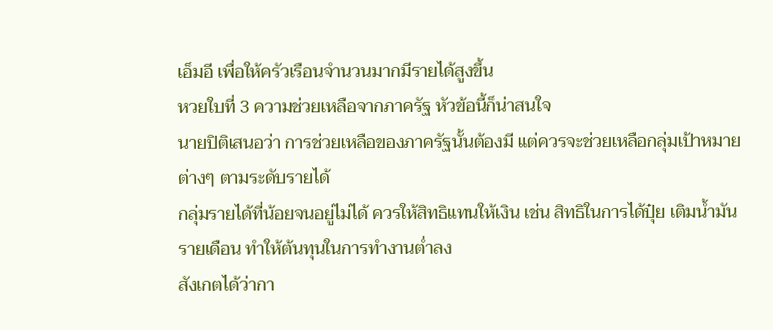เอ็มอี เพื่อให้ครัวเรือนจำนวนมากมีรายได้สูงขึ้น
หวยใบที่ 3 ความช่วยเหลือจากภาครัฐ หัวข้อนี้ก็น่าสนใจ
นายปิติเสนอว่า การช่วยเหลือของภาครัฐนั้นต้องมี แต่ควรจะช่วยเหลือกลุ่มเป้าหมายต่างๆ ตามระดับรายได้
กลุ่มรายได้ที่น้อยจนอยู่ไม่ได้ ควรให้สิทธิแทนให้เงิน เช่น สิทธิในการได้ปุ๋ย เติมน้ำมันรายเดือน ทำให้ต้นทุนในการทำงานต่ำลง
สังเกตได้ว่ากา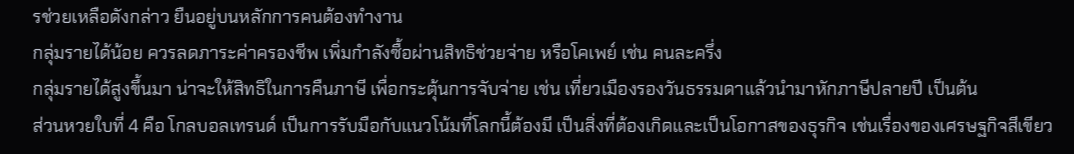รช่วยเหลือดังกล่าว ยืนอยู่บนหลักการคนต้องทำงาน
กลุ่มรายได้น้อย ควรลดภาระค่าครองชีพ เพิ่มกำลังซื้อผ่านสิทธิช่วยจ่าย หรือโคเพย์ เช่น คนละครึ่ง
กลุ่มรายได้สูงขึ้นมา น่าจะให้สิทธิในการคืนภาษี เพื่อกระตุ้นการจับจ่าย เช่น เที่ยวเมืองรองวันธรรมดาแล้วนำมาหักภาษีปลายปี เป็นต้น
ส่วนหวยใบที่ 4 คือ โกลบอลเทรนด์ เป็นการรับมือกับแนวโน้มที่โลกนี้ต้องมี เป็นสิ่งที่ต้องเกิดและเป็นโอกาสของธุรกิจ เช่นเรื่องของเศรษฐกิจสีเขียว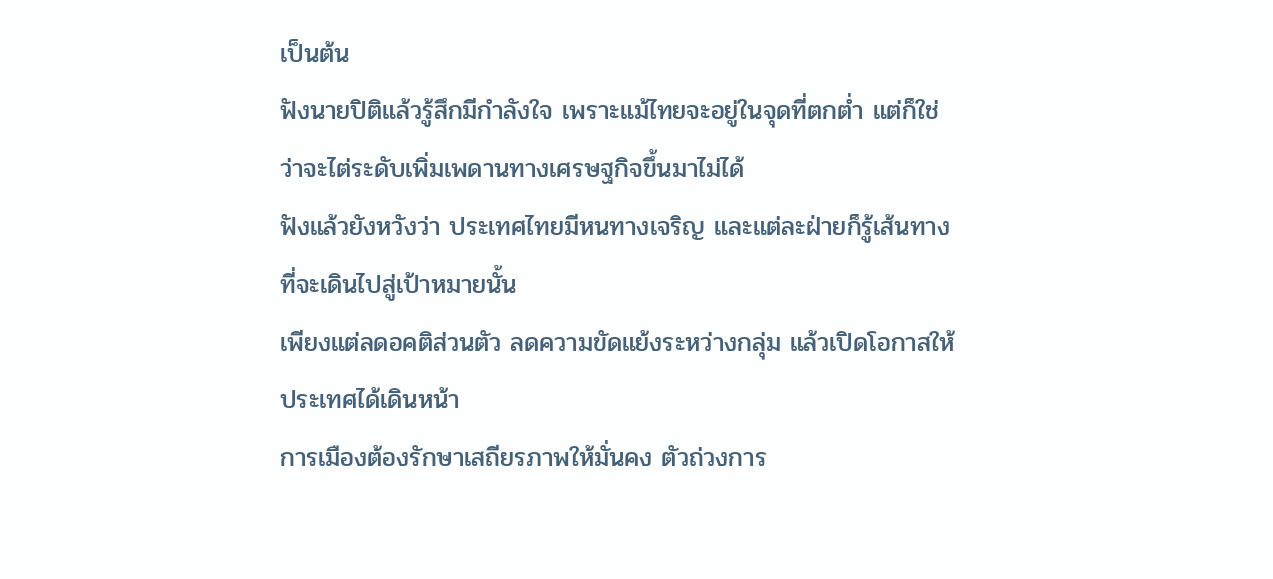เป็นต้น
ฟังนายปิติแล้วรู้สึกมีกำลังใจ เพราะแม้ไทยจะอยู่ในจุดที่ตกต่ำ แต่ก็ใช่ว่าจะไต่ระดับเพิ่มเพดานทางเศรษฐกิจขึ้นมาไม่ได้
ฟังแล้วยังหวังว่า ประเทศไทยมีหนทางเจริญ และแต่ละฝ่ายก็รู้เส้นทางที่จะเดินไปสู่เป้าหมายนั้น
เพียงแต่ลดอคติส่วนตัว ลดความขัดแย้งระหว่างกลุ่ม แล้วเปิดโอกาสให้ประเทศได้เดินหน้า
การเมืองต้องรักษาเสถียรภาพให้มั่นคง ตัวถ่วงการ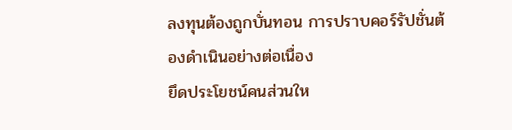ลงทุนต้องถูกบั่นทอน การปราบคอร์รัปชั่นต้องดำเนินอย่างต่อเนื่อง
ยึดประโยชน์คนส่วนให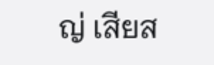ญ่ เสียส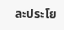ละประโย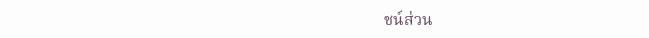ชน์ส่วน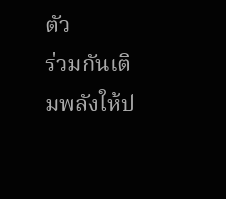ตัว
ร่วมกันเติมพลังให้ป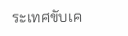ระเทศขับเค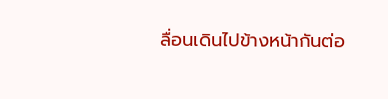ลื่อนเดินไปข้างหน้ากันต่อ